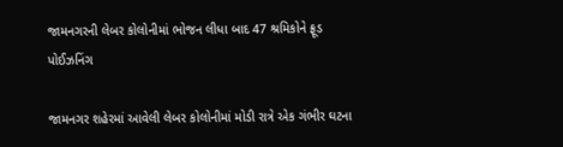જામનગરની લેબર કોલોનીમાં ભોજન લીધા બાદ 47 શ્રમિકોને ફ્રૂડ પોઈઝનિંગ

જામનગર શહેરમાં આવેલી લેબર કોલોનીમાં મોડી રાત્રે એક ગંભીર ઘટના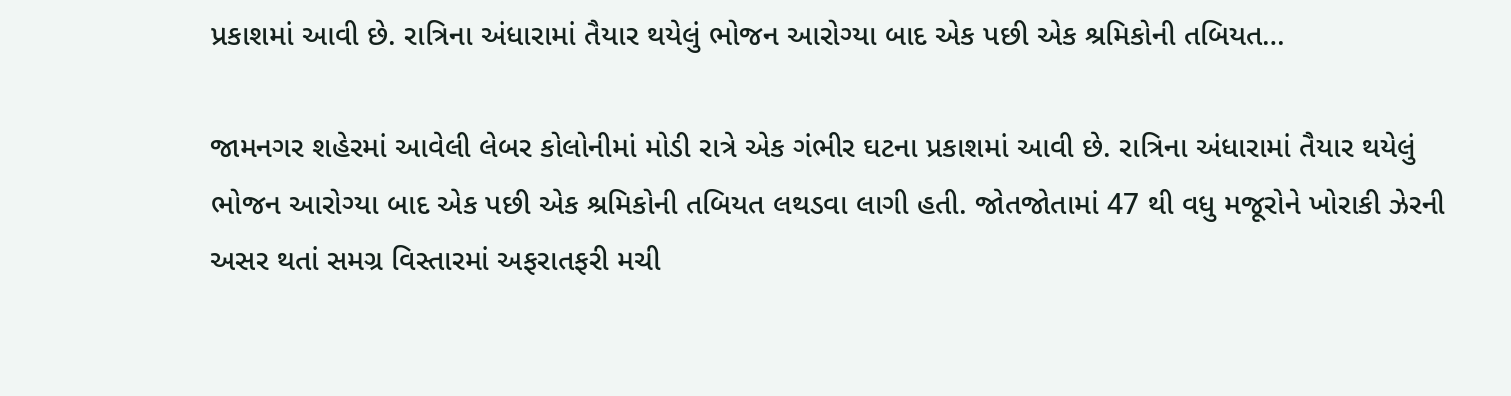પ્રકાશમાં આવી છે. રાત્રિના અંધારામાં તૈયાર થયેલું ભોજન આરોગ્યા બાદ એક પછી એક શ્રમિકોની તબિયત…

જામનગર શહેરમાં આવેલી લેબર કોલોનીમાં મોડી રાત્રે એક ગંભીર ઘટના પ્રકાશમાં આવી છે. રાત્રિના અંધારામાં તૈયાર થયેલું ભોજન આરોગ્યા બાદ એક પછી એક શ્રમિકોની તબિયત લથડવા લાગી હતી. જોતજોતામાં 47 થી વધુ મજૂરોને ખોરાકી ઝેરની અસર થતાં સમગ્ર વિસ્તારમાં અફરાતફરી મચી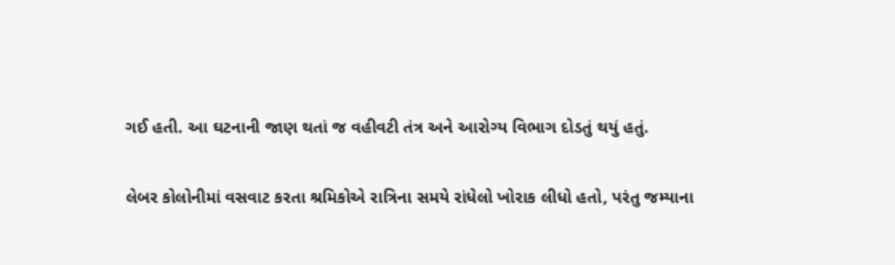ગઈ હતી. આ ઘટનાની જાણ થતાં જ વહીવટી તંત્ર અને આરોગ્ય વિભાગ દોડતું થયું હતું.

લેબર કોલોનીમાં વસવાટ કરતા શ્રમિકોએ રાત્રિના સમયે રાંધેલો ખોરાક લીધો હતો, પરંતુ જમ્યાના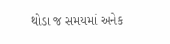થોડા જ સમયમાં અનેક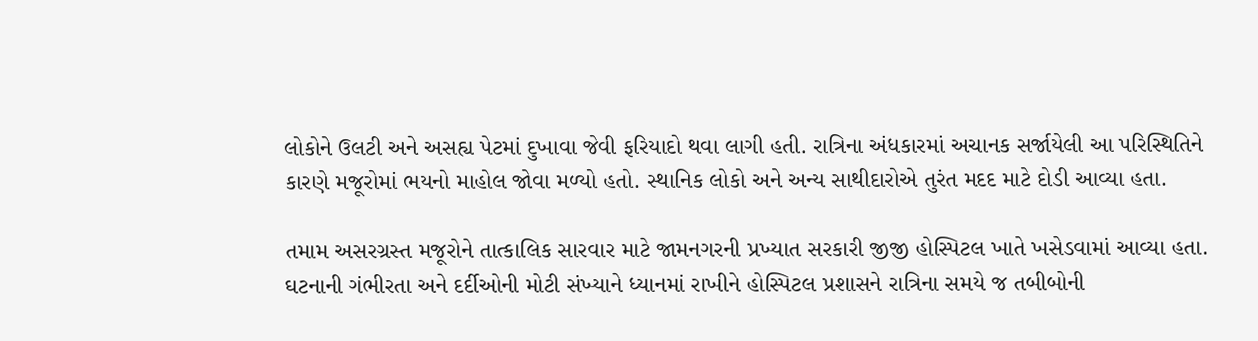લોકોને ઉલટી અને અસહ્ય પેટમાં દુખાવા જેવી ફરિયાદો થવા લાગી હતી. રાત્રિના અંધકારમાં અચાનક સર્જાયેલી આ પરિસ્થિતિને કારણે મજૂરોમાં ભયનો માહોલ જોવા મળ્યો હતો. સ્થાનિક લોકો અને અન્ય સાથીદારોએ તુરંત મદદ માટે દોડી આવ્યા હતા.

તમામ અસરગ્રસ્ત મજૂરોને તાત્કાલિક સારવાર માટે જામનગરની પ્રખ્યાત સરકારી જીજી હોસ્પિટલ ખાતે ખસેડવામાં આવ્યા હતા. ઘટનાની ગંભીરતા અને દર્દીઓની મોટી સંખ્યાને ધ્યાનમાં રાખીને હોસ્પિટલ પ્રશાસને રાત્રિના સમયે જ તબીબોની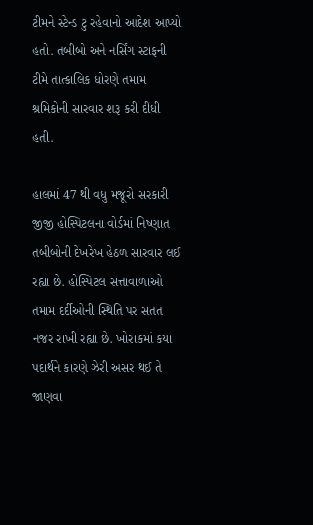ટીમને સ્ટેન્ડ ટુ રહેવાનો આદેશ આપ્યો હતો. તબીબો અને નર્સિંગ સ્ટાફની ટીમે તાત્કાલિક ધોરણે તમામ શ્રમિકોની સારવાર શરૂ કરી દીધી હતી.

હાલમાં 47 થી વધુ મજૂરો સરકારી જીજી હોસ્પિટલના વોર્ડમાં નિષ્ણાત તબીબોની દેખરેખ હેઠળ સારવાર લઈ રહ્યા છે. હોસ્પિટલ સત્તાવાળાઓ તમામ દર્દીઓની સ્થિતિ પર સતત નજર રાખી રહ્યા છે. ખોરાકમાં કયા પદાર્થને કારણે ઝેરી અસર થઈ તે જાણવા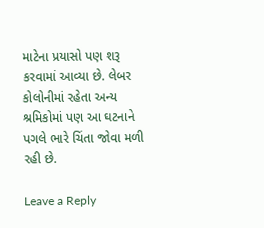માટેના પ્રયાસો પણ શરૂ કરવામાં આવ્યા છે. લેબર કોલોનીમાં રહેતા અન્ય શ્રમિકોમાં પણ આ ઘટનાને પગલે ભારે ચિંતા જોવા મળી રહી છે.

Leave a Reply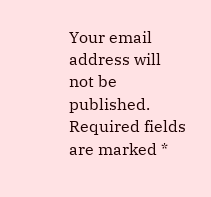Your email address will not be published. Required fields are marked *